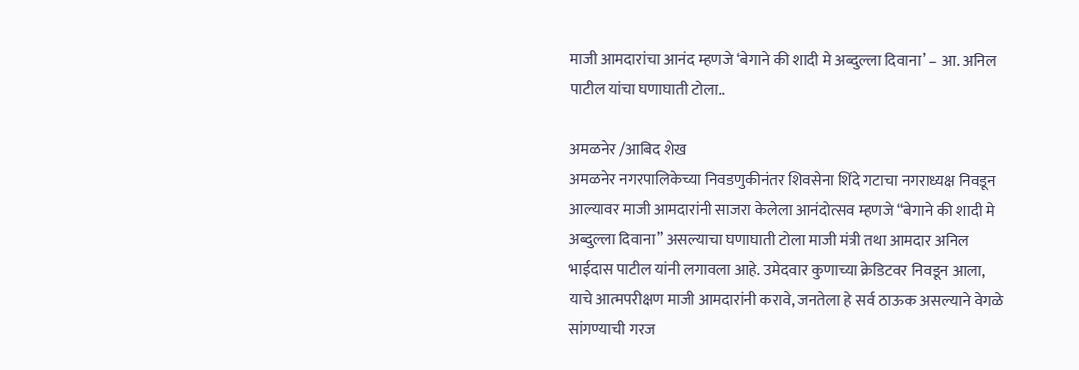माजी आमदारांचा आनंद म्हणजे ‘बेगाने की शादी मे अब्दुल्ला दिवाना’ – आ. अनिल पाटील यांचा घणाघाती टोला..

अमळनेर /आबिद शेख
अमळनेर नगरपालिकेच्या निवडणुकीनंतर शिवसेना शिंदे गटाचा नगराध्यक्ष निवडून आल्यावर माजी आमदारांनी साजरा केलेला आनंदोत्सव म्हणजे “बेगाने की शादी मे अब्दुल्ला दिवाना” असल्याचा घणाघाती टोला माजी मंत्री तथा आमदार अनिल भाईदास पाटील यांनी लगावला आहे. उमेदवार कुणाच्या क्रेडिटवर निवडून आला, याचे आत्मपरीक्षण माजी आमदारांनी करावे, जनतेला हे सर्व ठाऊक असल्याने वेगळे सांगण्याची गरज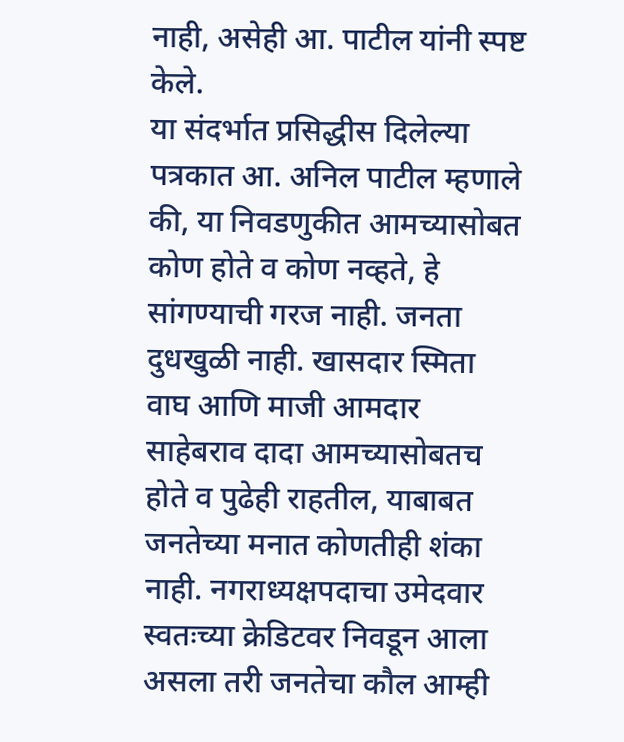नाही, असेही आ. पाटील यांनी स्पष्ट केले.
या संदर्भात प्रसिद्धीस दिलेल्या पत्रकात आ. अनिल पाटील म्हणाले की, या निवडणुकीत आमच्यासोबत कोण होते व कोण नव्हते, हे सांगण्याची गरज नाही. जनता दुधखुळी नाही. खासदार स्मिता वाघ आणि माजी आमदार साहेबराव दादा आमच्यासोबतच होते व पुढेही राहतील, याबाबत जनतेच्या मनात कोणतीही शंका नाही. नगराध्यक्षपदाचा उमेदवार स्वतःच्या क्रेडिटवर निवडून आला असला तरी जनतेचा कौल आम्ही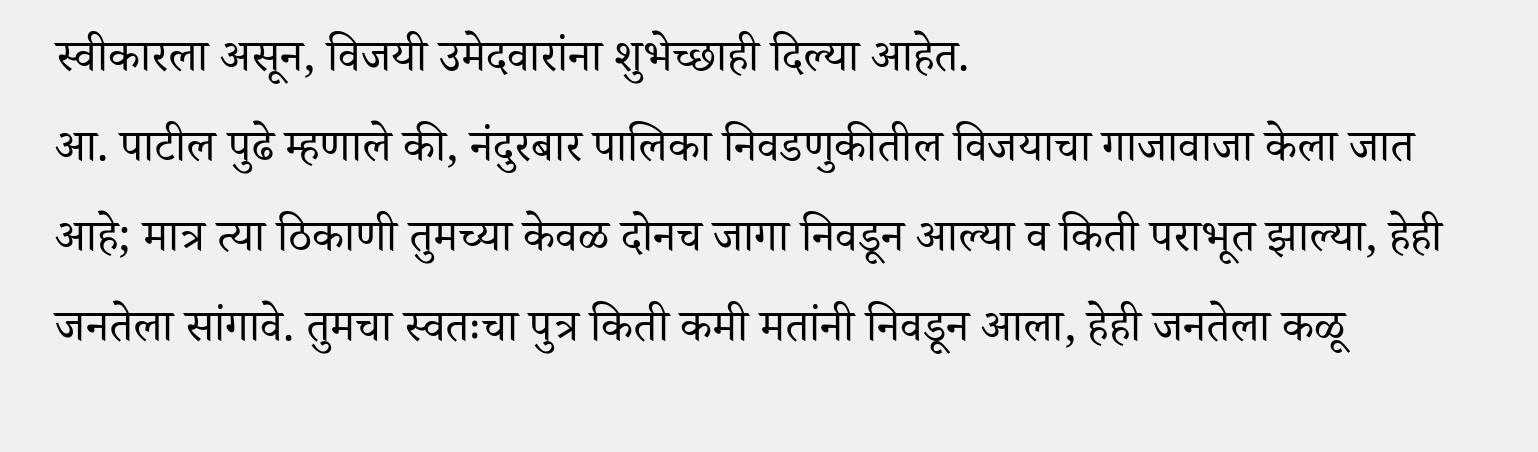स्वीकारला असून, विजयी उमेदवारांना शुभेच्छाही दिल्या आहेत.
आ. पाटील पुढे म्हणाले की, नंदुरबार पालिका निवडणुकीतील विजयाचा गाजावाजा केला जात आहे; मात्र त्या ठिकाणी तुमच्या केवळ दोनच जागा निवडून आल्या व किती पराभूत झाल्या, हेही जनतेला सांगावे. तुमचा स्वतःचा पुत्र किती कमी मतांनी निवडून आला, हेही जनतेला कळू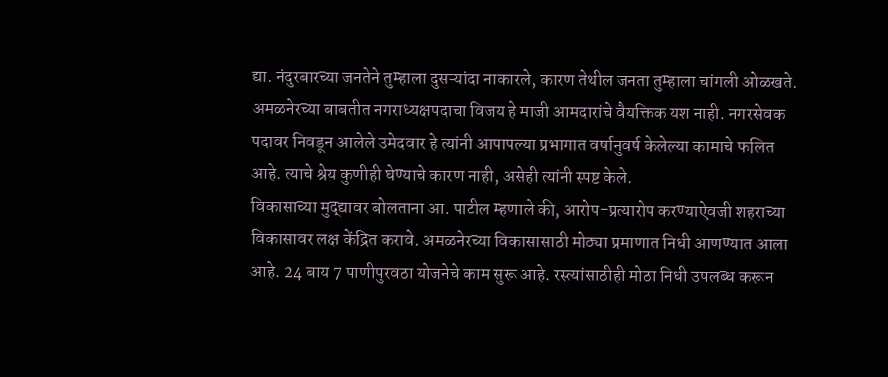द्या. नंदुरबारच्या जनतेने तुम्हाला दुसऱ्यांदा नाकारले, कारण तेथील जनता तुम्हाला चांगली ओळखते.
अमळनेरच्या बाबतीत नगराध्यक्षपदाचा विजय हे माजी आमदारांचे वैयक्तिक यश नाही. नगरसेवक पदावर निवडून आलेले उमेदवार हे त्यांनी आपापल्या प्रभागात वर्षानुवर्ष केलेल्या कामाचे फलित आहे. त्याचे श्रेय कुणीही घेण्याचे कारण नाही, असेही त्यांनी स्पष्ट केले.
विकासाच्या मुद्द्यावर बोलताना आ. पाटील म्हणाले की, आरोप-प्रत्यारोप करण्याऐवजी शहराच्या विकासावर लक्ष केंद्रित करावे. अमळनेरच्या विकासासाठी मोठ्या प्रमाणात निधी आणण्यात आला आहे. 24 बाय 7 पाणीपुरवठा योजनेचे काम सुरू आहे. रस्त्यांसाठीही मोठा निधी उपलब्ध करून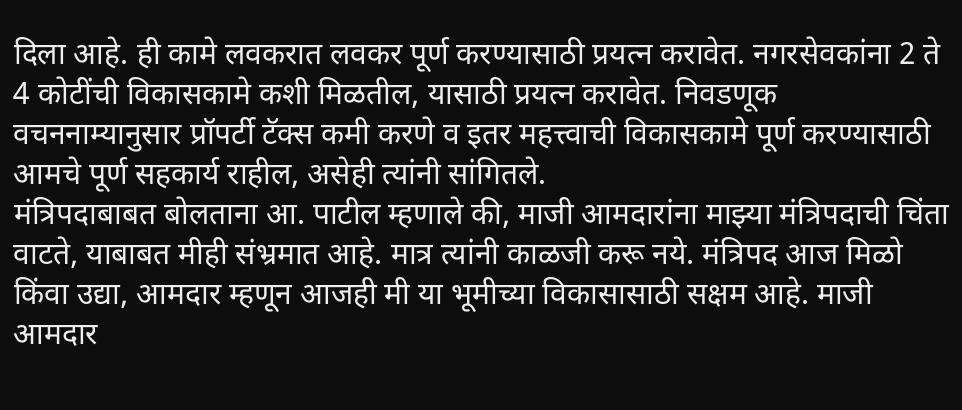दिला आहे. ही कामे लवकरात लवकर पूर्ण करण्यासाठी प्रयत्न करावेत. नगरसेवकांना 2 ते 4 कोटींची विकासकामे कशी मिळतील, यासाठी प्रयत्न करावेत. निवडणूक वचननाम्यानुसार प्रॉपर्टी टॅक्स कमी करणे व इतर महत्त्वाची विकासकामे पूर्ण करण्यासाठी आमचे पूर्ण सहकार्य राहील, असेही त्यांनी सांगितले.
मंत्रिपदाबाबत बोलताना आ. पाटील म्हणाले की, माजी आमदारांना माझ्या मंत्रिपदाची चिंता वाटते, याबाबत मीही संभ्रमात आहे. मात्र त्यांनी काळजी करू नये. मंत्रिपद आज मिळो किंवा उद्या, आमदार म्हणून आजही मी या भूमीच्या विकासासाठी सक्षम आहे. माजी आमदार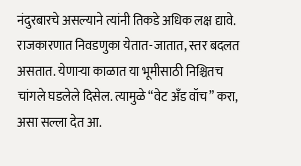नंदुरबारचे असल्याने त्यांनी तिकडे अधिक लक्ष द्यावे. राजकारणात निवडणुका येतात-जातात, स्तर बदलत असतात. येणाऱ्या काळात या भूमीसाठी निश्चितच चांगले घडलेले दिसेल. त्यामुळे “वेट अँड वॉच” करा, असा सल्ला देत आ.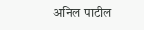अनिल पाटील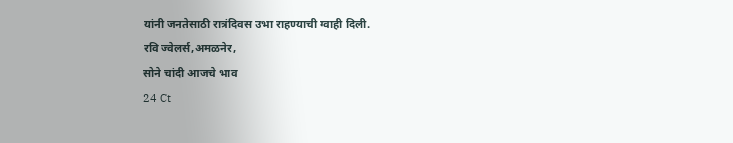यांनी जनतेसाठी रात्रंदिवस उभा राहण्याची ग्वाही दिली.
रवि ज्वेलर्स,अमळनेर,
सोने चांदी आजचे भाव
24 Ct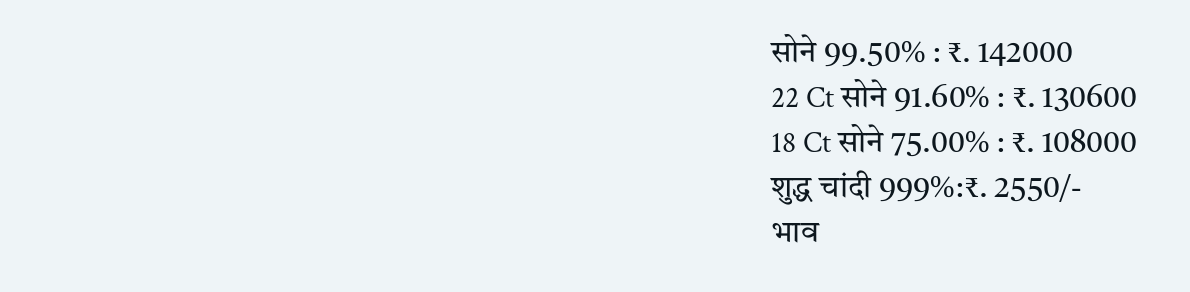सोने 99.50% : ₹. 142000
22 Ct सोने 91.60% : ₹. 130600
18 Ct सोने 75.00% : ₹. 108000
शुद्ध चांदी 999%:₹. 2550/-
भाव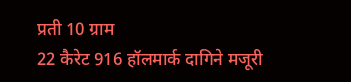प्रती 10 ग्राम
22 कैरेट 916 हॉलमार्क दागिने मजूरी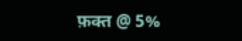फ़क्त @ 5%